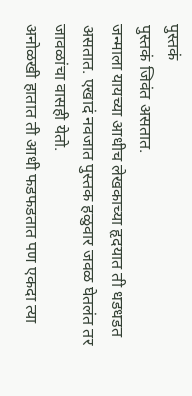पुस्तकं
पुस्तकं जिवंत असतात.
जन्माला यायच्या आधीच लेखकाच्या हृदयात ती धडधडत असतात. एखादं नवजात पुस्तक हळुवार जवळ घेतलंत तर जावळांचा वासही येतो.
अनोळखी हातात ती आधी फडफडतात पण एकदा त्या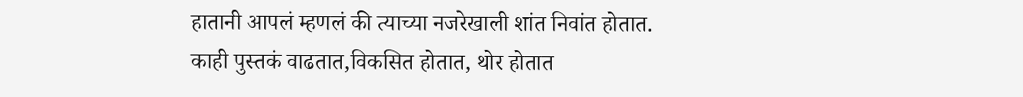हातानी आपलं म्हणलं की त्याच्या नजरेखाली शांत निवांत होतात.
काही पुस्तकं वाढतात,विकसित होतात, थोर होतात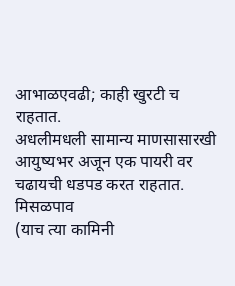आभाळएवढी; काही खुरटी च राहतात.
अधलीमधली सामान्य माणसासारखी आयुष्यभर अजून एक पायरी वर चढायची धडपड करत राहतात.
मिसळपाव
(याच त्या कामिनी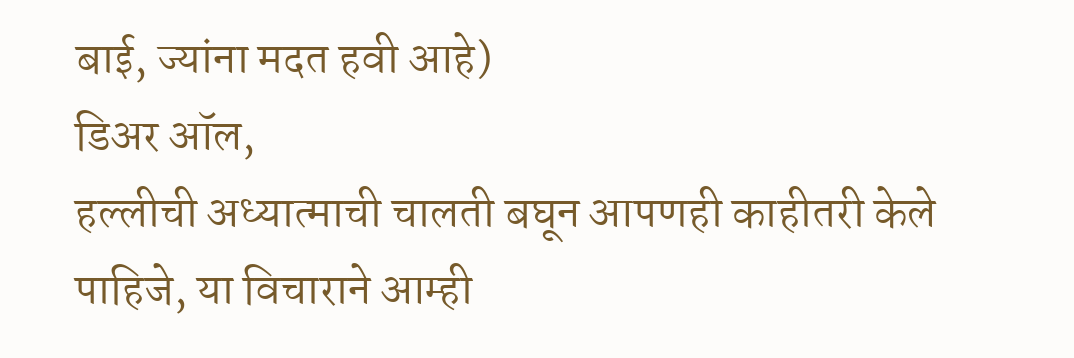बाई, ज्यांना मदत हवी आहे)
डिअर ऑल,
हल्लीची अध्यात्माची चालती बघून आपणही काहीतरी केले पाहिजे, या विचाराने आम्ही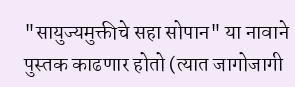"सायुज्यमुक्तीचे सहा सोपान" या नावाने पुस्तक काढणार होतो (त्यात जागोजागी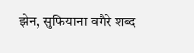झेन, सुफियाना वगैरे शब्द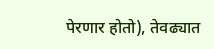पेरणार होतो), तेवढ्यात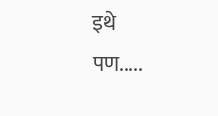इथे
पण.....